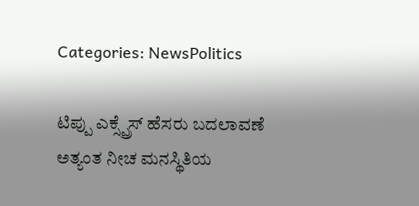Categories: NewsPolitics

ಟಿಪ್ಪು ಎಕ್ಸ್ಪ್ರೆಸ್ ಹೆಸರು ಬದಲಾವಣೆ ಅತ್ಯಂತ ನೀಚ ಮನಸ್ಥಿತಿಯ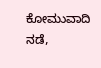ಕೋಮುವಾದಿ ನಡೆ,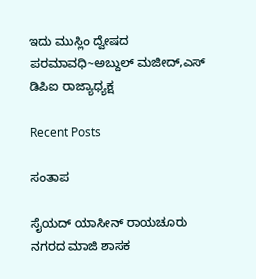ಇದು ಮುಸ್ಲಿಂ ದ್ವೇಷದ ಪರಮಾವಧಿ~ಅಬ್ದುಲ್ ಮಜೀದ್,ಎಸ್ ಡಿಪಿಐ ರಾಜ್ಯಾಧ್ಯಕ್ಷ

Recent Posts

ಸಂತಾಪ

ಸೈಯದ್ ಯಾಸೀನ್ ರಾಯಚೂರು ನಗರದ ಮಾಜಿ ಶಾಸಕ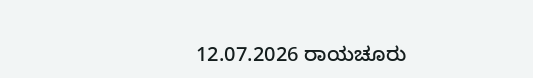12.07.2026 ರಾಯಚೂರು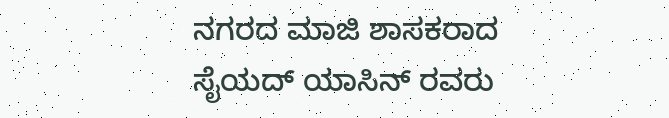ನಗರದ ಮಾಜಿ ಶಾಸಕರಾದ ಸೈಯದ್ ಯಾಸಿನ್ ರವರು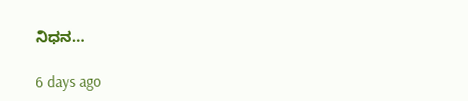ನಿಧನ…

6 days ago